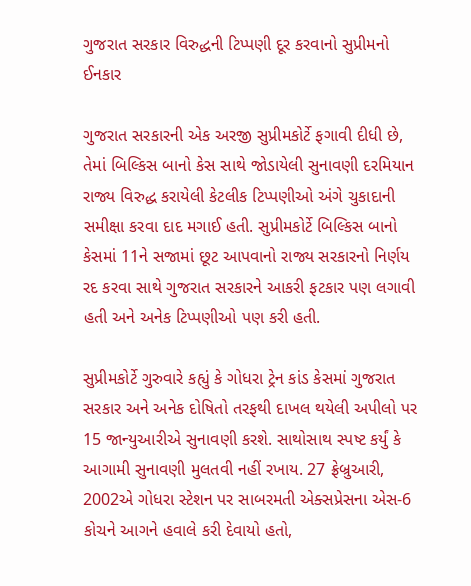ગુજરાત સરકાર વિરુદ્ધની ટિપ્પણી દૂર કરવાનો સુપ્રીમનો ઈનકાર

ગુજરાત સરકારની એક અરજી સુપ્રીમકોર્ટે ફગાવી દીધી છે, તેમાં બિલ્કિસ બાનો કેસ સાથે જોડાયેલી સુનાવણી દરમિયાન રાજ્ય વિરુદ્ધ કરાયેલી કેટલીક ટિપ્પણીઓ અંગે ચુકાદાની સમીક્ષા કરવા દાદ મગાઈ હતી. સુપ્રીમકોર્ટે બિલ્કિસ બાનો કેસમાં 11ને સજામાં છૂટ આપવાનો રાજ્ય સરકારનો નિર્ણય રદ કરવા સાથે ગુજરાત સરકારને આકરી ફટકાર પણ લગાવી હતી અને અનેક ટિપ્પણીઓ પણ કરી હતી.

સુપ્રીમકોર્ટે ગુરુવારે કહ્યું કે ગોધરા ટ્રેન કાંડ કેસમાં ગુજરાત સરકાર અને અનેક દોષિતો તરફથી દાખલ થયેલી અપીલો પર 15 જાન્યુઆરીએ સુનાવણી કરશે. સાથોસાથ સ્પષ્ટ કર્યું કે આગામી સુનાવણી મુલતવી નહીં રખાય. 27 ફ્રેબ્રુઆરી, 2002એ ગોધરા સ્ટેશન પર સાબરમતી એક્સપ્રેસના એસ-6 કોચને આગને હવાલે કરી દેવાયો હતો,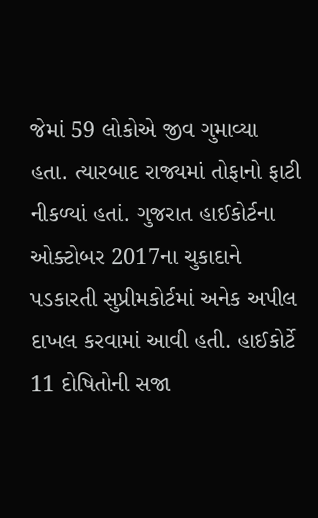જેમાં 59 લોકોએ જીવ ગુમાવ્યા હતા. ત્યારબાદ રાજ્યમાં તોફાનો ફાટી નીકળ્યાં હતાં. ગુજરાત હાઈકોર્ટના ઓક્ટોબર 2017ના ચુકાદાને પડકારતી સુપ્રીમકોર્ટમાં અનેક અપીલ દાખલ કરવામાં આવી હતી. હાઈકોર્ટે 11 દોષિતોની સજા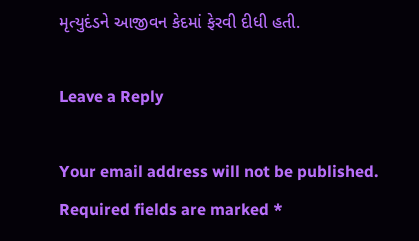મૃત્યુદંડને આજીવન કેદમાં ફેરવી દીધી હતી.

Leave a Reply

Your email address will not be published. Required fields are marked *